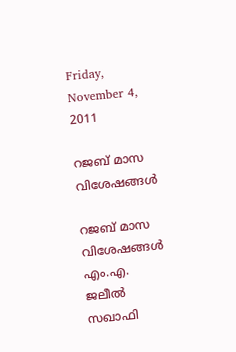Friday, November 4, 2011

റജബ് മാസ വിശേഷങ്ങള്‍

റജബ് മാസ വിശേഷങ്ങള്‍
എം.എ. ജലീല്‍ സഖാഫി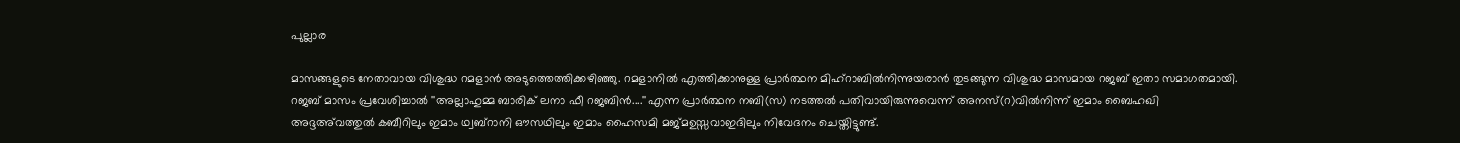പുല്ലാര

മാസങ്ങളുടെ നേതാവായ വിശുദ്ധ റമളാന്‍ അടുത്തെത്തിക്കഴിഞ്ഞു. റമളാനില്‍ എത്തിക്കാനുള്ള പ്രാര്‍ത്ഥന മിഹ്‌റാബില്‍നിന്നുയരാന്‍ തുടങ്ങുന്ന വിശുദ്ധ മാസമായ റജബ് ഇതാ സമാഗതമായി. റജബ് മാസം പ്രവേശിച്ചാല്‍ ''അല്ലാഹുമ്മ ബാരിക് ലനാ ഫീ റജബിന്‍....''എന്ന പ്രാര്‍ത്ഥന നബി(സ) നടത്തല്‍ പതിവായിരുന്നുവെന്ന് അനസ്(റ)വില്‍നിന്ന് ഇമാം ബൈഹഖി അദ്ദഅ്‌വത്തുല്‍ കബീറിലും ഇമാം ഥ്വബ്‌റാനി ഔസഥിലും ഇമാം ഹൈസമി മജ്മഉസ്സവാഇദിലും നിവേദനം ചെയ്തിട്ടുണ്ട്.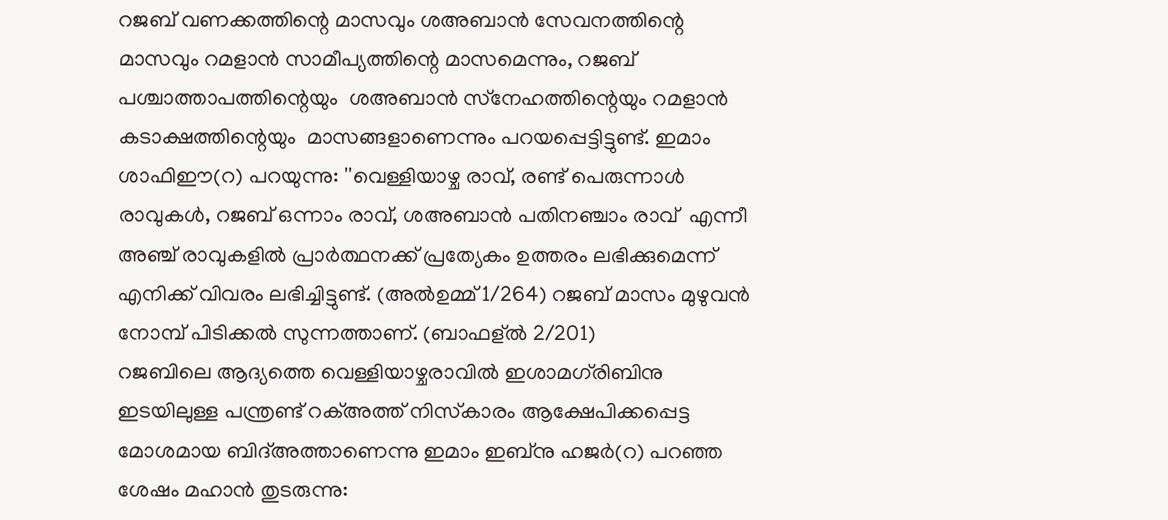റജബ് വണക്കത്തിന്റെ മാസവും ശഅബാന്‍ സേവനത്തിന്റെ മാസവും റമളാന്‍ സാമീപ്യത്തിന്റെ മാസമെന്നും, റജബ് പശ്ചാത്താപത്തിന്റെയും  ശഅബാന്‍ സ്‌നേഹത്തിന്റെയും റമളാന്‍ കടാക്ഷത്തിന്റെയും  മാസങ്ങളാണെന്നും പറയപ്പെട്ടിട്ടുണ്ട്. ഇമാം ശാഫിഈ(റ) പറയുന്നു: ''വെള്ളിയാഴ്ച രാവ്, രണ്ട് പെരുന്നാള്‍ രാവുകള്‍, റജബ് ഒന്നാം രാവ്, ശഅബാന്‍ പതിനഞ്ചാം രാവ്  എന്നീ അഞ്ച് രാവുകളില്‍ പ്രാര്‍ത്ഥനക്ക് പ്രത്യേകം ഉത്തരം ലഭിക്കുമെന്ന് എനിക്ക് വിവരം ലഭിച്ചിട്ടുണ്ട്. (അല്‍ഉമ്മ് 1/264) റജബ് മാസം മുഴുവന്‍ നോമ്പ് പിടിക്കല്‍ സുന്നത്താണ്. (ബാഫള്ല്‍ 2/201)
റജബിലെ ആദ്യത്തെ വെള്ളിയാഴ്ചരാവില്‍ ഇശാമഗ്‌രിബിനു ഇടയിലുള്ള പന്ത്രണ്ട് റക്അത്ത് നിസ്‌കാരം ആക്ഷേപിക്കപ്പെട്ട മോശമായ ബിദ്അത്താണെന്നു ഇമാം ഇബ്‌നു ഹജര്‍(റ) പറഞ്ഞ ശേഷം മഹാന്‍ തുടരുന്നു: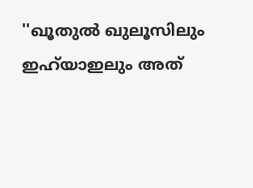''ഖൂതുല്‍ ഖുലൂസിലും ഇഹ്‌യാഇലും അത്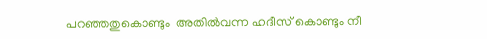പറഞ്ഞതുകൊണ്ടും  അതില്‍വന്ന ഹദീസ് കൊണ്ടും നീ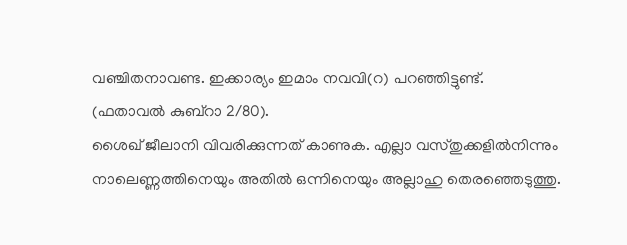വഞ്ചിതനാവണ്ട. ഇക്കാര്യം ഇമാം നവവി(റ) പറഞ്ഞിട്ടുണ്ട്.
(ഫതാവല്‍ കുബ്‌റാ 2/80).
ശൈഖ് ജീലാനി വിവരിക്കുന്നത് കാണുക. എല്ലാ വസ്തുക്കളില്‍നിന്നും നാലെണ്ണത്തിനെയും അതില്‍ ഒന്നിനെയും അല്ലാഹു തെരഞ്ഞെടുത്തു.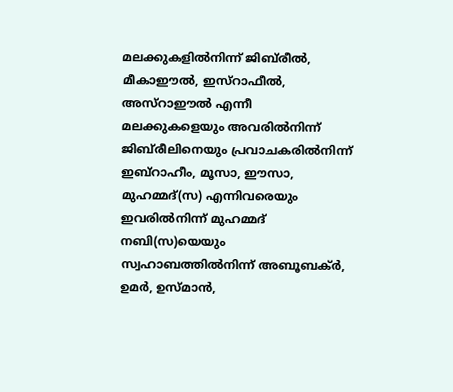മലക്കുകളില്‍നിന്ന് ജിബ്‌രീല്‍, മീകാഈല്‍, ഇസ്‌റാഫീല്‍, അസ്‌റാഈല്‍ എന്നീ മലക്കുകളെയും അവരില്‍നിന്ന് ജിബ്‌രീലിനെയും പ്രവാചകരില്‍നിന്ന് ഇബ്‌റാഹീം, മൂസാ, ഈസാ, മുഹമ്മദ്(സ) എന്നിവരെയും ഇവരില്‍നിന്ന് മുഹമ്മദ് നബി(സ)യെയും സ്വഹാബത്തില്‍നിന്ന് അബൂബക്ര്‍, ഉമര്‍, ഉസ്മാന്‍,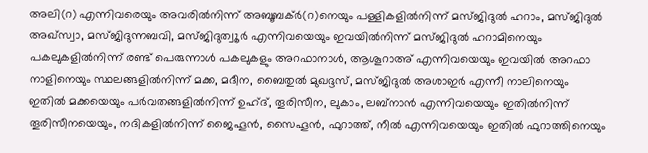അലി(റ) എന്നിവരെയും അവരില്‍നിന്ന് അബൂബക്ര്‍(റ)നെയും പള്ളികളില്‍നിന്ന് മസ്ജിദുല്‍ ഹറാം, മസ്ജിദുല്‍ അഖ്‌സ്വാ, മസ്ജിദുന്നബവി, മസ്ജിദുത്വൂര്‍ എന്നിവയെയും ഇവയില്‍നിന്ന് മസ്ജിദുല്‍ ഹറാമിനെയും  പകലുകളില്‍നിന്ന് രണ്ട് പെരുന്നാള്‍ പകലുകളും അറഫാനാള്‍, ആശൂറാഅ് എന്നിവയെയും ഇവയില്‍ അറഫാ നാളിനെയും സ്ഥലങ്ങളില്‍നിന്ന് മക്ക, മദീന, ബൈതുല്‍ മുഖദ്ദസ്, മസ്ജിദുല്‍ അശാഇര്‍ എന്നീ നാലിനെയും ഇതില്‍ മക്കയെയും പര്‍വതങ്ങളില്‍നിന്ന് ഉഹ്ദ്, തൂരിസീന, ലുകാം, ലബ്‌നാന്‍ എന്നിവയെയും ഇതില്‍നിന്ന്  തൂരിസീനയെയും, നദികളില്‍നിന്ന് ജൈഹൂന്‍, സൈഹൂന്‍, ഫുറാത്ത്, നീല്‍ എന്നിവയെയും ഇതില്‍ ഫുറാത്തിനെയും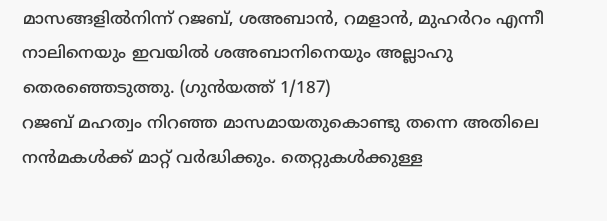മാസങ്ങളില്‍നിന്ന് റജബ്, ശഅബാന്‍, റമളാന്‍, മുഹര്‍റം എന്നീ നാലിനെയും ഇവയില്‍ ശഅബാനിനെയും അല്ലാഹു തെരഞ്ഞെടുത്തു. (ഗുന്‍യത്ത് 1/187)
റജബ് മഹത്വം നിറഞ്ഞ മാസമായതുകൊണ്ടു തന്നെ അതിലെ നന്‍മകള്‍ക്ക് മാറ്റ് വര്‍ദ്ധിക്കും. തെറ്റുകള്‍ക്കുള്ള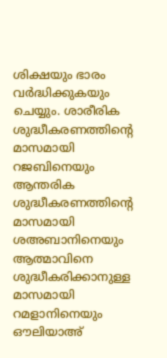ശിക്ഷയും ഭാരം വര്‍ദ്ധിക്കുകയും ചെയ്യും. ശാരീരിക ശുദ്ധീകരണത്തിന്റെ മാസമായി റജബിനെയും ആന്തരിക ശുദ്ധീകരണത്തിന്റെ മാസമായി ശഅബാനിനെയും ആത്മാവിനെ ശുദ്ധീകരിക്കാനുള്ള മാസമായി റമളാനിനെയും ഔലിയാഅ്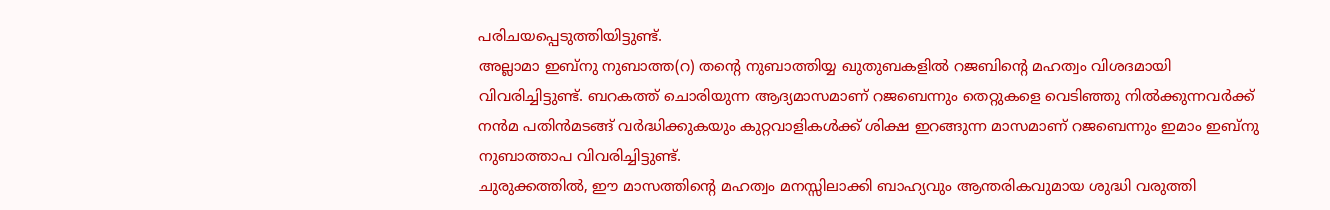പരിചയപ്പെടുത്തിയിട്ടുണ്ട്.
അല്ലാമാ ഇബ്‌നു നുബാത്ത(റ) തന്റെ നുബാത്തിയ്യ ഖുതുബകളില്‍ റജബിന്റെ മഹത്വം വിശദമായി വിവരിച്ചിട്ടുണ്ട്. ബറകത്ത് ചൊരിയുന്ന ആദ്യമാസമാണ് റജബെന്നും തെറ്റുകളെ വെടിഞ്ഞു നില്‍ക്കുന്നവര്‍ക്ക് നന്‍മ പതിന്‍മടങ്ങ് വര്‍ദ്ധിക്കുകയും കുറ്റവാളികള്‍ക്ക് ശിക്ഷ ഇറങ്ങുന്ന മാസമാണ് റജബെന്നും ഇമാം ഇബ്‌നു നുബാത്താപ വിവരിച്ചിട്ടുണ്ട്.
ചുരുക്കത്തില്‍, ഈ മാസത്തിന്റെ മഹത്വം മനസ്സിലാക്കി ബാഹ്യവും ആന്തരികവുമായ ശുദ്ധി വരുത്തി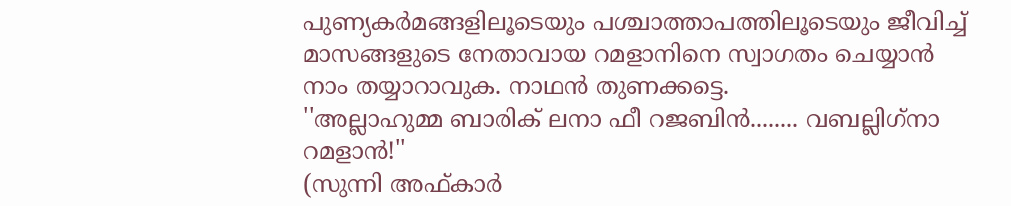പുണ്യകര്‍മങ്ങളിലൂടെയും പശ്ചാത്താപത്തിലൂടെയും ജീവിച്ച് മാസങ്ങളുടെ നേതാവായ റമളാനിനെ സ്വാഗതം ചെയ്യാന്‍ നാം തയ്യാറാവുക. നാഥന്‍ തുണക്കട്ടെ.
''അല്ലാഹുമ്മ ബാരിക് ലനാ ഫീ റജബിന്‍........ വബല്ലിഗ്‌നാ റമളാന്‍!''
(സുന്നി അഫ്കാര്‍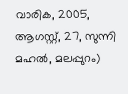വാരിക, 2005, ആഗസ്റ്റ്, 27, സുന്നി മഹല്‍, മലപ്പുറം)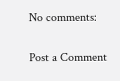No comments:

Post a Comment